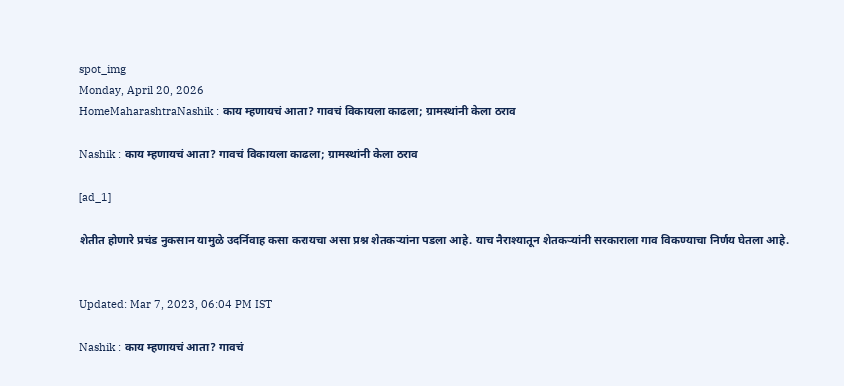spot_img
Monday, April 20, 2026
HomeMaharashtraNashik : काय म्हणायचं आता? गावचं विकायला काढला; ग्रामस्थांनी केला ठराव

Nashik : काय म्हणायचं आता? गावचं विकायला काढला; ग्रामस्थांनी केला ठराव

[ad_1]

शेतीत होणारे प्रचंड नुकसान यामुळे उदर्निवाह कसा करायचा असा प्रश्न शेतकऱ्यांना पडला आहे. याच नैराश्यातून शेतकऱ्यांनी सरकाराला गाव विकण्याचा निर्णय घेतला आहे.


Updated: Mar 7, 2023, 06:04 PM IST

Nashik : काय म्हणायचं आता? गावचं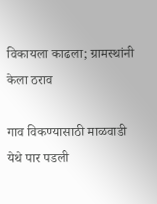विकायला काढला; ग्रामस्थांनी केला ठराव

गाव विकण्यासाठी माळवाडी येथे पार पडली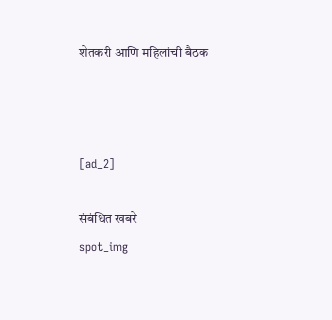शेतकरी आणि महिलांची बैठक



[ad_2]

संबंधित खबरे
spot_img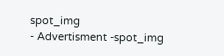spot_img
- Advertisment -spot_img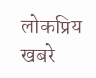लोकप्रिय खबरे